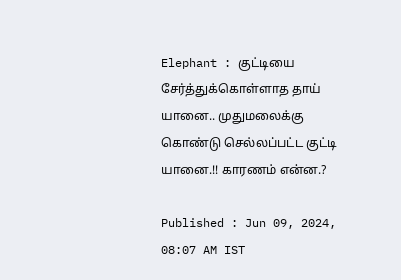Elephant : குட்டியை சேர்த்துக்கொள்ளாத தாய் யானை.. முதுமலைக்கு கொண்டு செல்லப்பட்ட குட்டி யானை.!! காரணம் என்ன.?

Published : Jun 09, 2024, 08:07 AM IST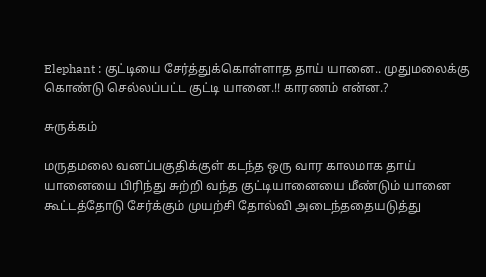Elephant : குட்டியை சேர்த்துக்கொள்ளாத தாய் யானை.. முதுமலைக்கு கொண்டு செல்லப்பட்ட குட்டி யானை.!! காரணம் என்ன.?

சுருக்கம்

மருதமலை வனப்பகுதிக்குள் கடந்த ஒரு வார காலமாக தாய் யானையை பிரிந்து சுற்றி வந்த குட்டியானையை மீண்டும் யானை கூட்டத்தோடு சேர்க்கும் முயற்சி தோல்வி அடைந்ததையடுத்து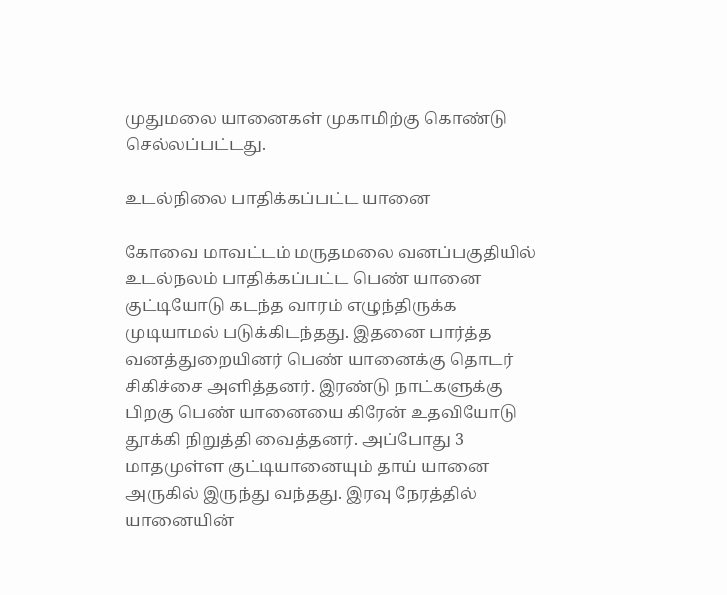முதுமலை யானைகள் முகாமிற்கு கொண்டு செல்லப்பட்டது.

உடல்நிலை பாதிக்கப்பட்ட யானை

கோவை மாவட்டம் மருதமலை வனப்பகுதியில் உடல்நலம் பாதிக்கப்பட்ட பெண் யானை குட்டியோடு கடந்த வாரம் எழுந்திருக்க முடியாமல் படுக்கிடந்தது. இதனை பார்த்த வனத்துறையினர் பெண் யானைக்கு தொடர் சிகிச்சை அளித்தனர். இரண்டு நாட்களுக்கு பிறகு பெண் யானையை கிரேன் உதவியோடு தூக்கி நிறுத்தி வைத்தனர். அப்போது 3 மாதமுள்ள குட்டியானையும் தாய் யானை அருகில் இருந்து வந்தது. இரவு நேரத்தில் யானையின்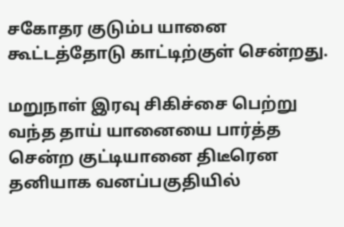சகோதர குடும்ப யானை கூட்டத்தோடு காட்டிற்குள் சென்றது.

மறுநாள் இரவு சிகிச்சை பெற்று வந்த தாய் யானையை பார்த்த சென்ற குட்டியானை திடீரென தனியாக வனப்பகுதியில்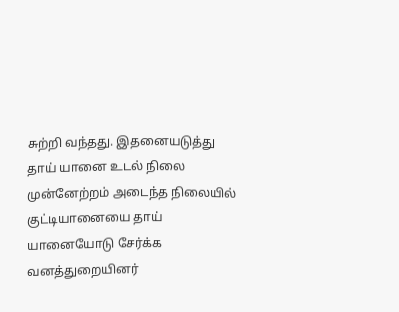சுற்றி வந்தது. இதனையடுத்து தாய் யானை உடல் நிலை முன்னேற்றம் அடைந்த நிலையில் குட்டியானையை தாய் யானையோடு சேர்க்க வனத்துறையினர்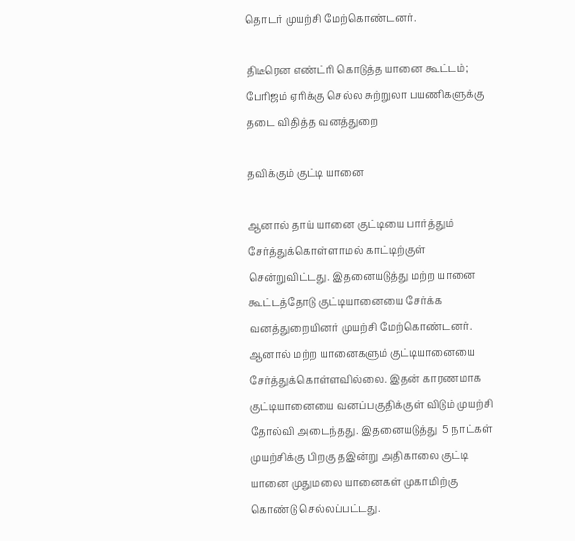தொடர் முயற்சி மேற்கொண்டனர்.

திடீரென எண்ட்ரி கொடுத்த யானை கூட்டம்; பேரிஜம் ஏரிக்கு செல்ல சுற்றுலா பயணிகளுக்கு தடை விதித்த வனத்துறை

தவிக்கும் குட்டி யானை

ஆனால் தாய் யானை குட்டியை பார்த்தும் சேர்த்துக்கொள்ளாமல் காட்டிற்குள் சென்றுவிட்டது. இதனையடுத்து மற்ற யானை கூட்டத்தோடு குட்டியானையை சேர்க்க வனத்துறையினர் முயற்சி மேற்கொண்டனர். ஆனால் மற்ற யானைகளும் குட்டியானையை சேர்த்துக்கொள்ளவில்லை. இதன் காரணமாக குட்டியானையை வனப்பகுதிக்குள் விடும் முயற்சி தோல்வி அடைந்தது. இதனையடுத்து  5 நாட்கள் முயற்சிக்கு பிறகு தஇன்று அதிகாலை குட்டி யானை முதுமலை யானைகள் முகாமிற்கு கொண்டு செல்லப்பட்டது.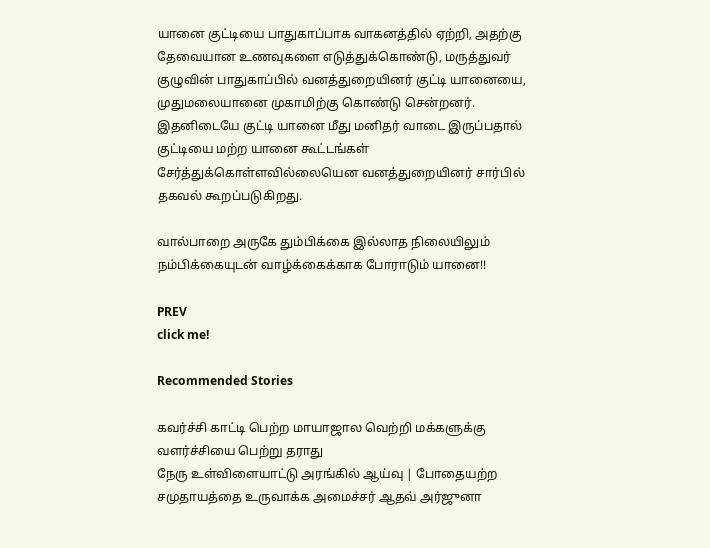யானை குட்டியை பாதுகாப்பாக வாகனத்தில் ஏற்றி, அதற்கு தேவையான உணவுகளை எடுத்துக்கொண்டு, மருத்துவர் குழுவின் பாதுகாப்பில் வனத்துறையினர் குட்டி யானையை, முதுமலையானை முகாமிற்கு கொண்டு சென்றனர். இதனிடையே குட்டி யானை மீது மனிதர் வாடை இருப்பதால் குட்டியை மற்ற யானை கூட்டங்கள் சேர்த்துக்கொள்ளவில்லையென வனத்துறையினர் சார்பில் தகவல் கூறப்படுகிறது.

வால்பாறை அருகே தும்பிக்கை இல்லாத நிலையிலும் நம்பிக்கையுடன் வாழ்க்கைக்காக போராடும் யானை!!

PREV
click me!

Recommended Stories

கவர்ச்சி காட்டி பெற்ற மாயாஜால வெற்றி மக்களுக்கு வளர்ச்சியை பெற்று தராது
நேரு உள்விளையாட்டு அரங்கில் ஆய்வு | போதையற்ற சமுதாயத்தை உருவாக்க அமைச்சர் ஆதவ் அர்ஜுனா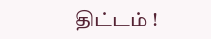திட்டம் !